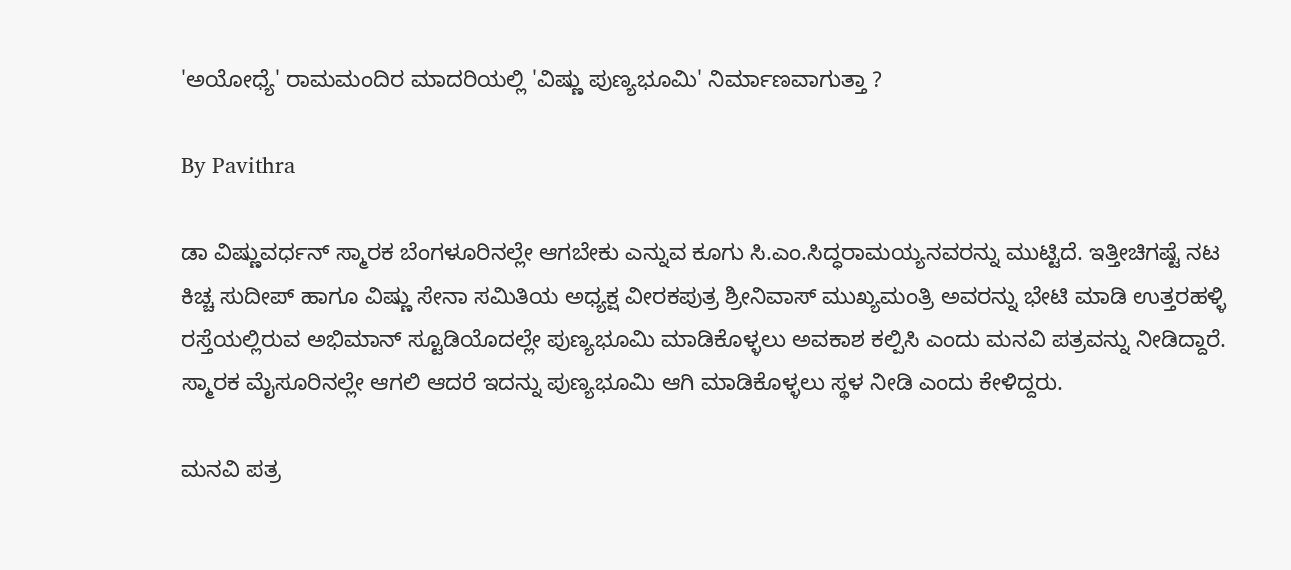'ಅಯೋಧ್ಯೆ' ರಾಮಮಂದಿರ ಮಾದರಿಯಲ್ಲಿ 'ವಿಷ್ಣು ಪುಣ್ಯಭೂಮಿ' ನಿರ್ಮಾಣವಾಗುತ್ತಾ ?

By Pavithra

ಡಾ ವಿಷ್ಣುವರ್ಧನ್ ಸ್ಮಾರಕ ಬೆಂಗಳೂರಿನಲ್ಲೇ ಆಗಬೇಕು ಎನ್ನುವ ಕೂಗು ಸಿ.ಎಂ.ಸಿದ್ಧರಾಮಯ್ಯನವರನ್ನು ಮುಟ್ಟಿದೆ. ಇತ್ತೀಚಿಗಷ್ಟೆ ನಟ ಕಿಚ್ಚ ಸುದೀಪ್ ಹಾಗೂ ವಿಷ್ಣು ಸೇನಾ ಸಮಿತಿಯ ಅಧ್ಯಕ್ಷ ವೀರಕಪುತ್ರ ಶ್ರೀನಿವಾಸ್ ಮುಖ್ಯಮಂತ್ರಿ ಅವರನ್ನು ಭೇಟಿ ಮಾಡಿ ಉತ್ತರಹಳ್ಳಿ ರಸ್ತೆಯಲ್ಲಿರುವ ಅಭಿಮಾನ್ ಸ್ಟೂಡಿಯೊದಲ್ಲೇ ಪುಣ್ಯಭೂಮಿ ಮಾಡಿಕೊಳ್ಳಲು ಅವಕಾಶ ಕಲ್ಪಿಸಿ ಎಂದು ಮನವಿ ಪತ್ರವನ್ನು ನೀಡಿದ್ದಾರೆ. ಸ್ಮಾರಕ ಮೈಸೂರಿನಲ್ಲೇ ಆಗಲಿ ಆದರೆ ಇದನ್ನು ಪುಣ್ಯಭೂಮಿ ಆಗಿ ಮಾಡಿಕೊಳ್ಳಲು ಸ್ಥಳ ನೀಡಿ ಎಂದು ಕೇಳಿದ್ದರು.

ಮನವಿ ಪತ್ರ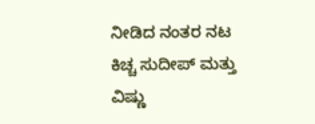ನೀಡಿದ ನಂತರ ನಟ ಕಿಚ್ಚ ಸುದೀಪ್ ಮತ್ತು ವಿಷ್ಣು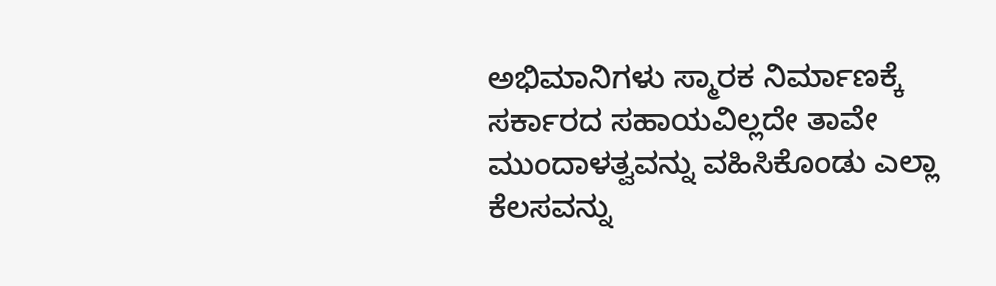ಅಭಿಮಾನಿಗಳು ಸ್ಮಾರಕ ನಿರ್ಮಾಣಕ್ಕೆ ಸರ್ಕಾರದ ಸಹಾಯವಿಲ್ಲದೇ ತಾವೇ ಮುಂದಾಳತ್ವವನ್ನು ವಹಿಸಿಕೊಂಡು ಎಲ್ಲಾ ಕೆಲಸವನ್ನು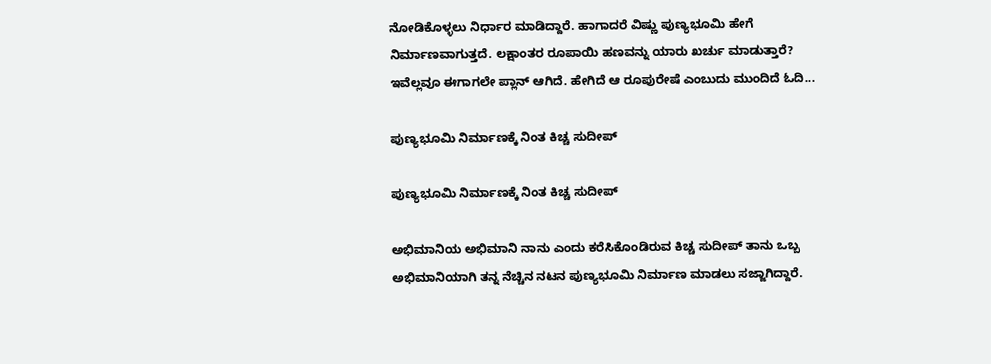ನೋಡಿಕೊಳ್ಳಲು ನಿರ್ಧಾರ ಮಾಡಿದ್ದಾರೆ. ಹಾಗಾದರೆ ವಿಷ್ಣು ಪುಣ್ಯಭೂಮಿ ಹೇಗೆ ನಿರ್ಮಾಣವಾಗುತ್ತದೆ. ಲಕ್ಷಾಂತರ ರೂಪಾಯಿ ಹಣವನ್ನು ಯಾರು ಖರ್ಚು ಮಾಡುತ್ತಾರೆ? ಇವೆಲ್ಲವೂ ಈಗಾಗಲೇ ಪ್ಲಾನ್ ಆಗಿದೆ. ಹೇಗಿದೆ ಆ ರೂಪುರೇಷೆ ಎಂಬುದು ಮುಂದಿದೆ ಓದಿ...

ಪುಣ್ಯಭೂಮಿ ನಿರ್ಮಾಣಕ್ಕೆ ನಿಂತ ಕಿಚ್ಚ ಸುದೀಪ್

ಪುಣ್ಯಭೂಮಿ ನಿರ್ಮಾಣಕ್ಕೆ ನಿಂತ ಕಿಚ್ಚ ಸುದೀಪ್

ಅಭಿಮಾನಿಯ ಅಭಿಮಾನಿ ನಾನು ಎಂದು ಕರೆಸಿಕೊಂಡಿರುವ ಕಿಚ್ಚ ಸುದೀಪ್ ತಾನು ಒಬ್ಬ ಅಭಿಮಾನಿಯಾಗಿ ತನ್ನ ನೆಚ್ಚಿನ ನಟನ ಪುಣ್ಯಭೂಮಿ ನಿರ್ಮಾಣ ಮಾಡಲು ಸಜ್ಜಾಗಿದ್ದಾರೆ.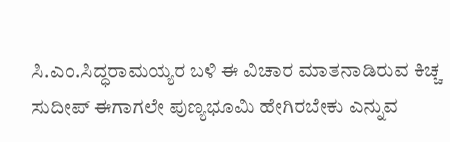ಸಿ.ಎಂ.ಸಿದ್ಧರಾಮಯ್ಯರ ಬಳಿ ಈ ವಿಚಾರ ಮಾತನಾಡಿರುವ ಕಿಚ್ಚ ಸುದೀಪ್ ಈಗಾಗಲೇ ಪುಣ್ಯಭೂಮಿ ಹೇಗಿರಬೇಕು ಎನ್ನುವ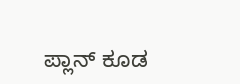ಪ್ಲಾನ್ ಕೂಡ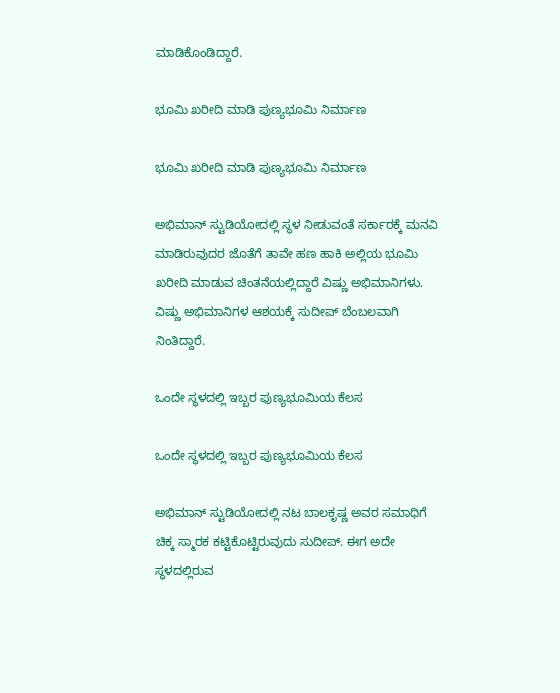ಮಾಡಿಕೊಂಡಿದ್ದಾರೆ.

ಭೂಮಿ ಖರೀದಿ ಮಾಡಿ ಪುಣ್ಯಭೂಮಿ ನಿರ್ಮಾಣ

ಭೂಮಿ ಖರೀದಿ ಮಾಡಿ ಪುಣ್ಯಭೂಮಿ ನಿರ್ಮಾಣ

ಅಭಿಮಾನ್ ಸ್ಟುಡಿಯೋದಲ್ಲಿ ಸ್ಥಳ ನೀಡುವಂತೆ ಸರ್ಕಾರಕ್ಕೆ ಮನವಿ ಮಾಡಿರುವುದರ ಜೊತೆಗೆ ತಾವೇ ಹಣ ಹಾಕಿ ಅಲ್ಲಿಯ ಭೂಮಿ ಖರೀದಿ ಮಾಡುವ ಚಿಂತನೆಯಲ್ಲಿದ್ದಾರೆ ವಿಷ್ಣು ಅಭಿಮಾನಿಗಳು. ವಿಷ್ಣು ಅಭಿಮಾನಿಗಳ ಆಶಯಕ್ಕೆ ಸುದೀಪ್ ಬೆಂಬಲವಾಗಿ ನಿಂತಿದ್ದಾರೆ.

ಒಂದೇ ಸ್ಥಳದಲ್ಲಿ ಇಬ್ಬರ ಪುಣ್ಯಭೂಮಿಯ ಕೆಲಸ

ಒಂದೇ ಸ್ಥಳದಲ್ಲಿ ಇಬ್ಬರ ಪುಣ್ಯಭೂಮಿಯ ಕೆಲಸ

ಅಭಿಮಾನ್ ಸ್ಟುಡಿಯೋದಲ್ಲಿ ನಟ ಬಾಲಕೃಷ್ಣ ಅವರ ಸಮಾಧಿಗೆ ಚಿಕ್ಕ ಸ್ಮಾರಕ ಕಟ್ಟಿಕೊಟ್ಟಿರುವುದು ಸುದೀಪ್. ಈಗ ಅದೇ ಸ್ಥಳದಲ್ಲಿರುವ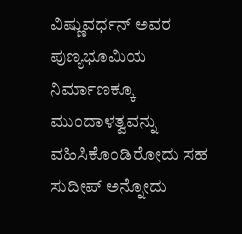ವಿಷ್ಣುವರ್ಧನ್ ಅವರ ಪುಣ್ಯಭೂಮಿಯ ನಿರ್ಮಾಣಕ್ಕೂ ಮುಂದಾಳತ್ವವನ್ನು ವಹಿಸಿಕೊಂಡಿರೋದು ಸಹ ಸುದೀಪ್ ಅನ್ನೋದು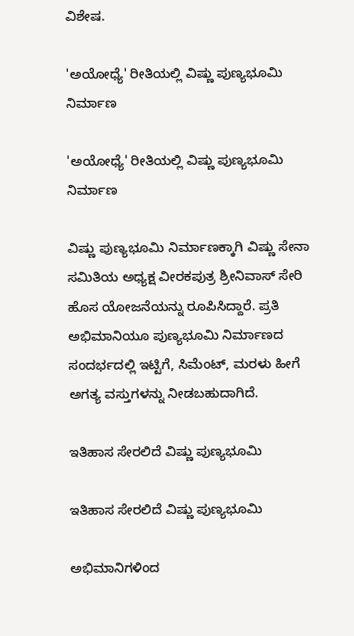ವಿಶೇಷ.

'ಅಯೋಧ್ಯೆ' ರೀತಿಯಲ್ಲಿ ವಿಷ್ಣು ಪುಣ್ಯಭೂಮಿ ನಿರ್ಮಾಣ

'ಅಯೋಧ್ಯೆ' ರೀತಿಯಲ್ಲಿ ವಿಷ್ಣು ಪುಣ್ಯಭೂಮಿ ನಿರ್ಮಾಣ

ವಿಷ್ಣು ಪುಣ್ಯಭೂಮಿ ನಿರ್ಮಾಣಕ್ಕಾಗಿ ವಿಷ್ಣು ಸೇನಾ ಸಮಿತಿಯ ಅಧ್ಯಕ್ಷ ವೀರಕಪುತ್ರ ಶ್ರೀನಿವಾಸ್ ಸೇರಿ ಹೊಸ ಯೋಜನೆಯನ್ನು ರೂಪಿಸಿದ್ದಾರೆ. ಪ್ರತಿ ಅಭಿಮಾನಿಯೂ ಪುಣ್ಯಭೂಮಿ ನಿರ್ಮಾಣದ ಸಂದರ್ಭದಲ್ಲಿ ಇಟ್ಟಿಗೆ, ಸಿಮೆಂಟ್, ಮರಳು ಹೀಗೆ ಅಗತ್ಯ ವಸ್ತುಗಳನ್ನು ನೀಡಬಹುದಾಗಿದೆ.

ಇತಿಹಾಸ ಸೇರಲಿದೆ ವಿಷ್ಣು ಪುಣ್ಯಭೂಮಿ

ಇತಿಹಾಸ ಸೇರಲಿದೆ ವಿಷ್ಣು ಪುಣ್ಯಭೂಮಿ

ಅಭಿಮಾನಿಗಳಿಂದ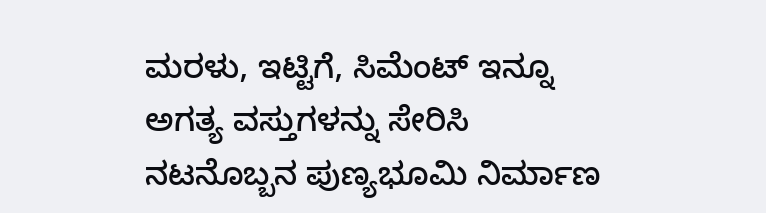ಮರಳು, ಇಟ್ಟಿಗೆ, ಸಿಮೆಂಟ್ ಇನ್ನೂ ಅಗತ್ಯ ವಸ್ತುಗಳನ್ನು ಸೇರಿಸಿ ನಟನೊಬ್ಬನ ಪುಣ್ಯಭೂಮಿ ನಿರ್ಮಾಣ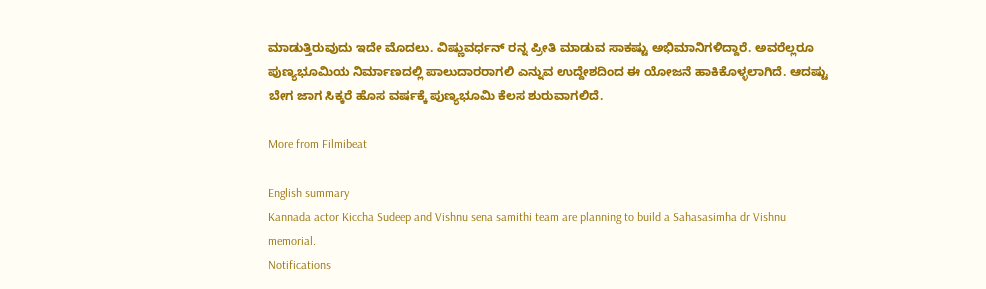ಮಾಡುತ್ತಿರುವುದು ಇದೇ ಮೊದಲು. ವಿಷ್ಣುವರ್ಧನ್ ರನ್ನ ಪ್ರೀತಿ ಮಾಡುವ ಸಾಕಷ್ಟು ಅಭಿಮಾನಿಗಳಿದ್ದಾರೆ. ಅವರೆಲ್ಲರೂ ಪುಣ್ಯಭೂಮಿಯ ನಿರ್ಮಾಣದಲ್ಲಿ ಪಾಲುದಾರರಾಗಲಿ ಎನ್ನುವ ಉದ್ದೇಶದಿಂದ ಈ ಯೋಜನೆ ಹಾಕಿಕೊಳ್ಳಲಾಗಿದೆ. ಆದಷ್ಟು ಬೇಗ ಜಾಗ ಸಿಕ್ಕರೆ ಹೊಸ ವರ್ಷಕ್ಕೆ ಪುಣ್ಯಭೂಮಿ ಕೆಲಸ ಶುರುವಾಗಲಿದೆ.

More from Filmibeat

English summary
Kannada actor Kiccha Sudeep and Vishnu sena samithi team are planning to build a Sahasasimha dr Vishnu memorial.
Notifications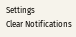Settings
Clear Notifications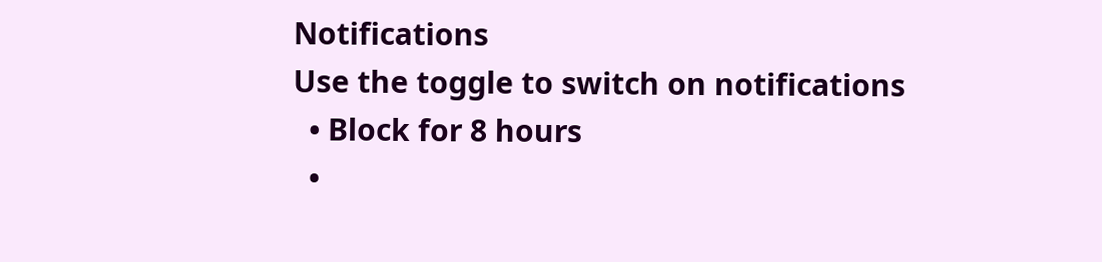Notifications
Use the toggle to switch on notifications
  • Block for 8 hours
  •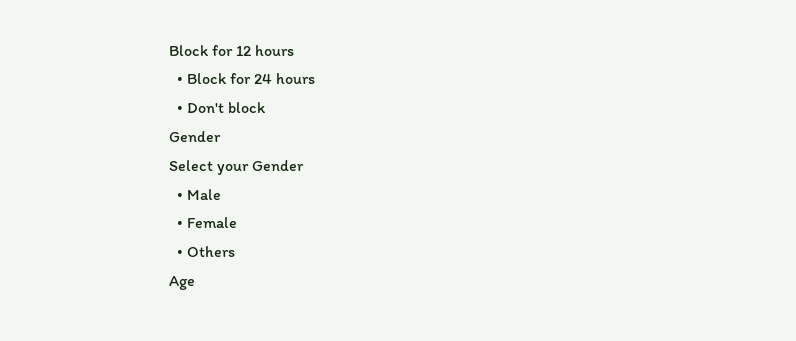Block for 12 hours
  • Block for 24 hours
  • Don't block
Gender
Select your Gender
  • Male
  • Female
  • Others
Age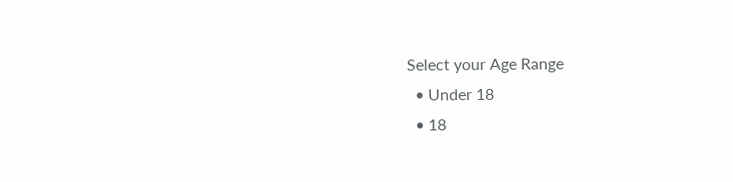Select your Age Range
  • Under 18
  • 18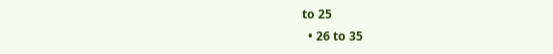to 25
  • 26 to 35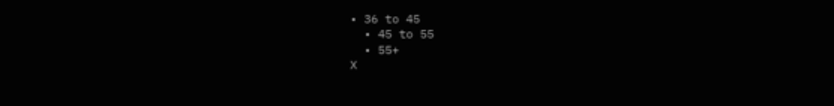• 36 to 45
  • 45 to 55
  • 55+
X